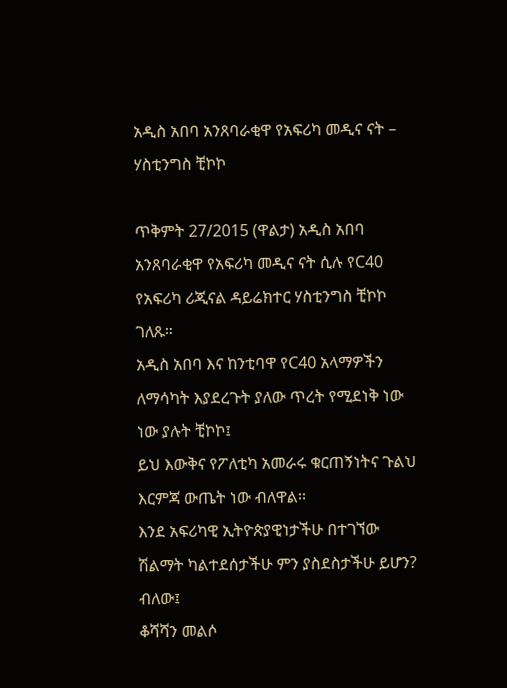አዲስ አበባ አንጸባራቂዋ የአፍሪካ መዲና ናት – ሃስቲንግስ ቺኮኮ

ጥቅምት 27/2015 (ዋልታ) አዲስ አበባ አንጸባራቂዋ የአፍሪካ መዲና ናት ሲሉ የC40 የአፍሪካ ሪጂናል ዳይሬክተር ሃስቲንግስ ቺኮኮ ገለጹ።
አዲስ አበባ እና ከንቲባዋ የC40 አላማዎችን ለማሳካት እያደረጉት ያለው ጥረት የሚደነቅ ነው ነው ያሉት ቺኮኮ፤
ይህ እውቅና የፖለቲካ አመራሩ ቁርጠኝነትና ጉልህ እርምጃ ውጤት ነው ብለዋል፡፡
እንደ አፍሪካዊ ኢትዮጵያዊነታችሁ በተገኘው ሽልማት ካልተደሰታችሁ ምን ያስደስታችሁ ይሆን? ብለው፤
ቆሻሻን መልሶ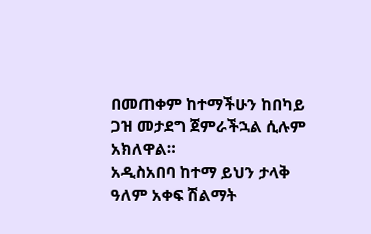በመጠቀም ከተማችሁን ከበካይ ጋዝ መታደግ ጀምራችኋል ሲሉም አክለዋል።
አዲስአበባ ከተማ ይህን ታላቅ ዓለም አቀፍ ሽልማት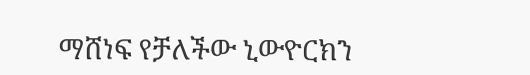ማሸነፍ የቻለችው ኒውዮርክን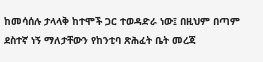ከመሳሰሉ ታላላቅ ከተሞች ጋር ተወዳድራ ነው፤ በዚህም በጣም ደስተኛ ነኝ ማለታቸውን የከንቲባ ጽሕፈት ቤት መረጃ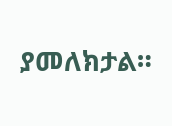ያመለክታል።